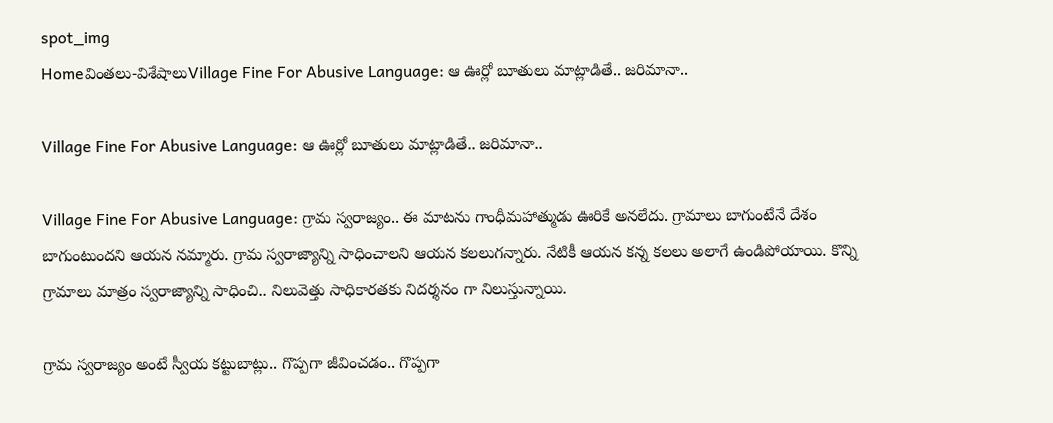spot_img
Homeవింతలు-విశేషాలుVillage Fine For Abusive Language: ఆ ఊర్లో బూతులు మాట్లాడితే.. జరిమానా..

Village Fine For Abusive Language: ఆ ఊర్లో బూతులు మాట్లాడితే.. జరిమానా..

Village Fine For Abusive Language: గ్రామ స్వరాజ్యం.. ఈ మాటను గాంధీమహాత్ముడు ఊరికే అనలేదు. గ్రామాలు బాగుంటేనే దేశం బాగుంటుందని ఆయన నమ్మారు. గ్రామ స్వరాజ్యాన్ని సాధించాలని ఆయన కలలుగన్నారు. నేటికీ ఆయన కన్న కలలు అలాగే ఉండిపోయాయి. కొన్ని గ్రామాలు మాత్రం స్వరాజ్యాన్ని సాధించి.. నిలువెత్తు సాధికారతకు నిదర్శనం గా నిలుస్తున్నాయి.

గ్రామ స్వరాజ్యం అంటే స్వీయ కట్టుబాట్లు.. గొప్పగా జీవించడం.. గొప్పగా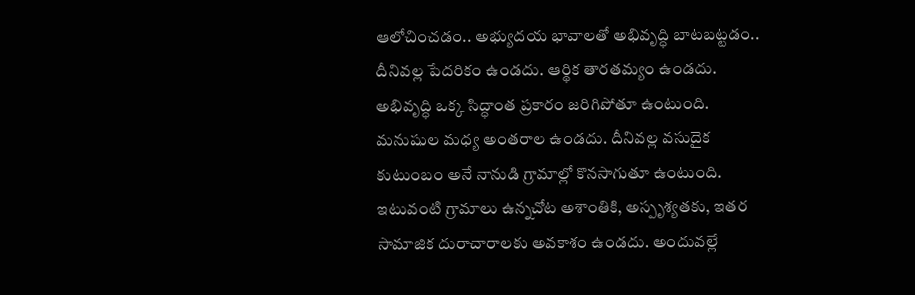ఆలోచించడం.. అభ్యుదయ భావాలతో అభివృద్ధి బాటబట్టడం.. దీనివల్ల పేదరికం ఉండదు. ఆర్థిక తారతమ్యం ఉండదు. అభివృద్ధి ఒక్క సిద్ధాంత ప్రకారం జరిగిపోతూ ఉంటుంది. మనుషుల మధ్య అంతరాల ఉండదు. దీనివల్ల వసుదైక కుటుంబం అనే నానుడి గ్రామాల్లో కొనసాగుతూ ఉంటుంది. ఇటువంటి గ్రామాలు ఉన్నచోట అశాంతికి, అస్పృశ్యతకు, ఇతర సామాజిక దురాచారాలకు అవకాశం ఉండదు. అందువల్లే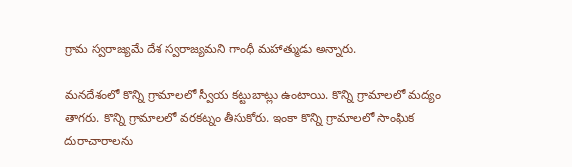గ్రామ స్వరాజ్యమే దేశ స్వరాజ్యమని గాంధీ మహాత్ముడు అన్నారు.

మనదేశంలో కొన్ని గ్రామాలలో స్వీయ కట్టుబాట్లు ఉంటాయి. కొన్ని గ్రామాలలో మద్యం తాగరు. కొన్ని గ్రామాలలో వరకట్నం తీసుకోరు. ఇంకా కొన్ని గ్రామాలలో సాంఘిక దురాచారాలను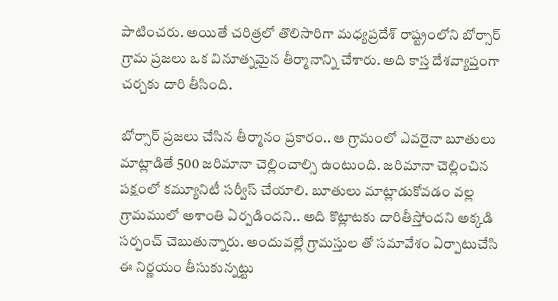పాటించరు. అయితే చరిత్రలో తొలిసారిగా మధ్యప్రదేశ్ రాష్ట్రంలోని బోర్సార్ గ్రామ ప్రజలు ఒక వినూత్నమైన తీర్మానాన్ని చేశారు. అది కాస్త దేశవ్యాప్తంగా చర్చకు దారి తీసింది.

బోర్సార్ ప్రజలు చేసిన తీర్మానం ప్రకారం.. ఆ గ్రామంలో ఎవరైనా బూతులు మాట్లాడితే 500 జరిమానా చెల్లించాల్సి ఉంటుంది. జరిమానా చెల్లించిన పక్షంలో కమ్యూనిటీ సర్వీస్ చేయాలి. బూతులు మాట్లాడుకోవడం వల్ల గ్రామములో అశాంతి ఏర్పడిందని.. అది కొట్లాటకు దారితీస్తోందని అక్కడి సర్పంచ్ చెబుతున్నారు. అందువల్లే గ్రామస్తుల తో సమావేశం ఏర్పాటుచేసి ఈ నిర్ణయం తీసుకున్నట్టు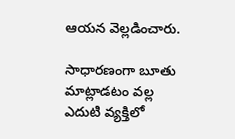ఆయన వెల్లడించారు.

సాధారణంగా బూతు మాట్లాడటం వల్ల ఎదుటి వ్యక్తిలో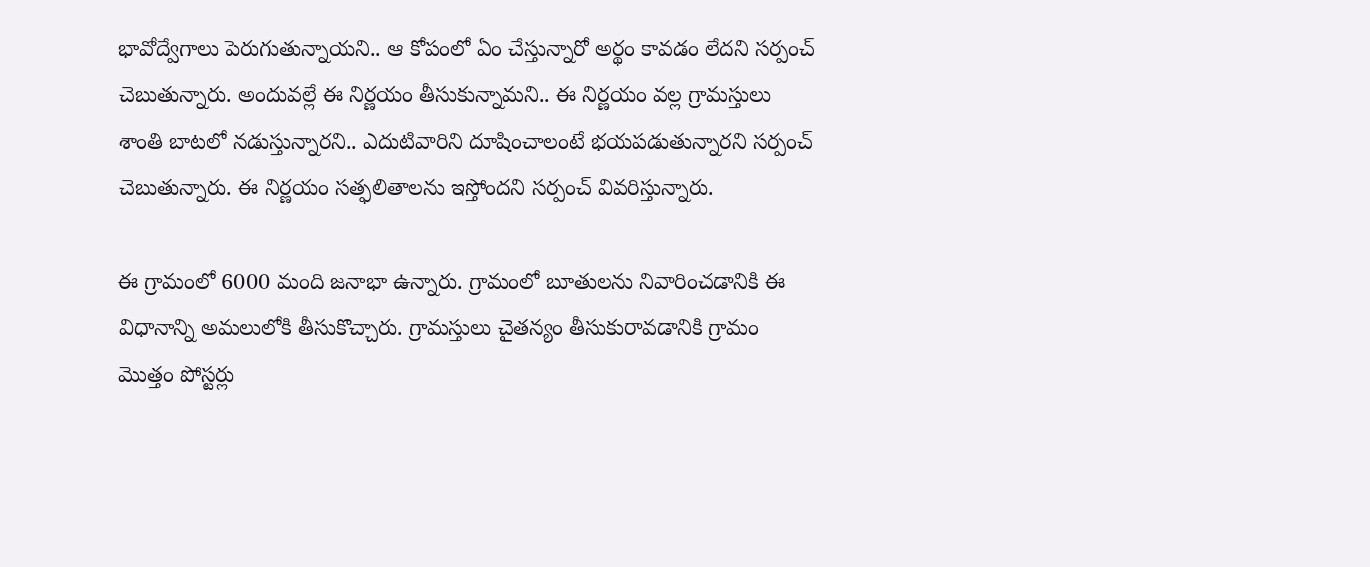భావోద్వేగాలు పెరుగుతున్నాయని.. ఆ కోపంలో ఏం చేస్తున్నారో అర్థం కావడం లేదని సర్పంచ్ చెబుతున్నారు. అందువల్లే ఈ నిర్ణయం తీసుకున్నామని.. ఈ నిర్ణయం వల్ల గ్రామస్తులు శాంతి బాటలో నడుస్తున్నారని.. ఎదుటివారిని దూషించాలంటే భయపడుతున్నారని సర్పంచ్ చెబుతున్నారు. ఈ నిర్ణయం సత్ఫలితాలను ఇస్తోందని సర్పంచ్ వివరిస్తున్నారు.

ఈ గ్రామంలో 6000 మంది జనాభా ఉన్నారు. గ్రామంలో బూతులను నివారించడానికి ఈ విధానాన్ని అమలులోకి తీసుకొచ్చారు. గ్రామస్తులు చైతన్యం తీసుకురావడానికి గ్రామం మొత్తం పోస్టర్లు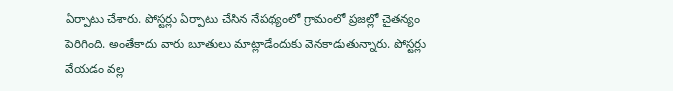ఏర్పాటు చేశారు. పోస్టర్లు ఏర్పాటు చేసిన నేపథ్యంలో గ్రామంలో ప్రజల్లో చైతన్యం పెరిగింది. అంతేకాదు వారు బూతులు మాట్లాడేందుకు వెనకాడుతున్నారు. పోస్టర్లు వేయడం వల్ల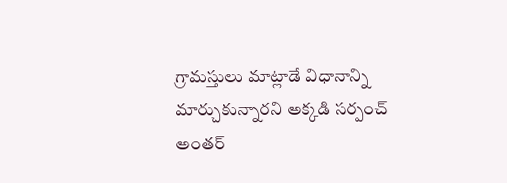గ్రామస్తులు మాట్లాడే విధానాన్ని మార్చుకున్నారని అక్కడి సర్పంచ్ అంతర్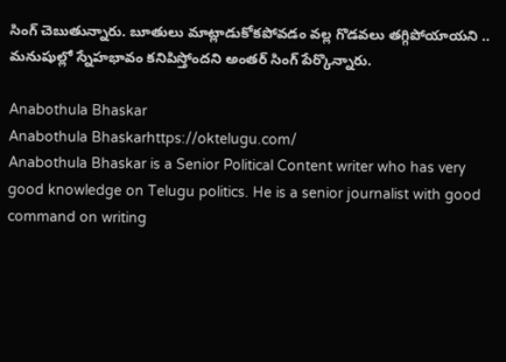సింగ్ చెబుతున్నారు. బూతులు మాట్లాడుకోకపోవడం వల్ల గొడవలు తగ్గిపోయాయని .. మనుషుల్లో స్నేహభావం కనిపిస్తోందని అంతర్ సింగ్ పేర్కొన్నారు.

Anabothula Bhaskar
Anabothula Bhaskarhttps://oktelugu.com/
Anabothula Bhaskar is a Senior Political Content writer who has very good knowledge on Telugu politics. He is a senior journalist with good command on writing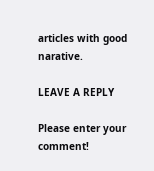articles with good narative.

LEAVE A REPLY

Please enter your comment!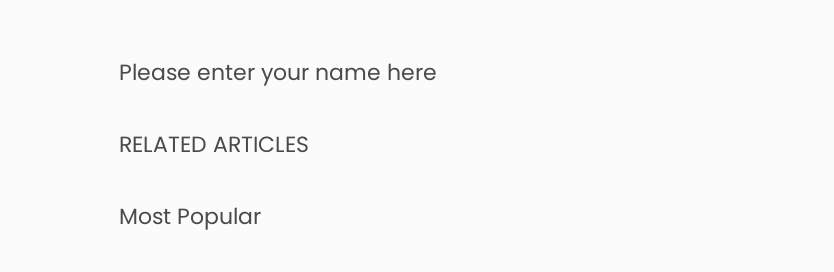Please enter your name here

RELATED ARTICLES

Most Popular